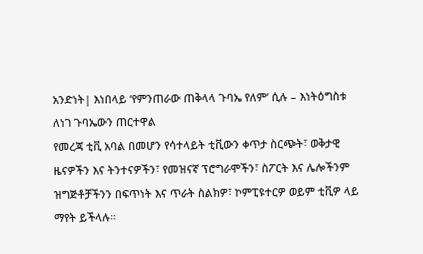አንድነት| እነበላይ ‘የምንጠራው ጠቅላላ ጉባኤ የለም’ ሲሉ – እነትዕግስቱ ለነገ ጉባኤውን ጠርተዋል
የመረጃ ቲቪ አባል በመሆን የሳተላይት ቲቪውን ቀጥታ ስርጭት፣ ወቅታዊ ዜናዎችን እና ትንተናዎችን፣ የመዝናኛ ፕሮግራሞችን፣ ስፖርት እና ሌሎችንም ዝግጅቶቻችንን በፍጥነት እና ጥራት ስልክዎ፣ ኮምፒዩተርዎ ወይም ቲቪዎ ላይ ማየት ይችላሉ።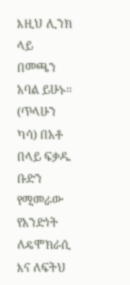እዚህ ሊንክ ላይ በመጫን አባል ይሁኑ።
(ጥላሁን ካሳ) በአቶ በላይ ፍቃዱ ቡድን የሚመራው የአንድነት ለዴሞክራሲ እና ለፍትህ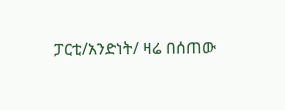ፓርቲ/አንድነት/ ዛሬ በሰጠው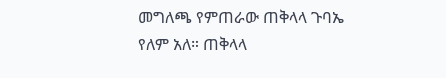መግለጫ የምጠራው ጠቅላላ ጉባኤ የለም አለ። ጠቅላላ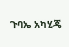ጉባኤ አካሂጄ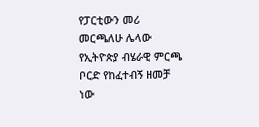የፓርቲውን መሪ መርጫለሁ ሌላው የኢትዮጵያ ብሄራዊ ምርጫ ቦርድ የከፈተብኝ ዘመቻ ነው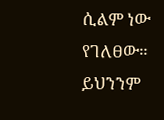ሲልም ነው የገለፀው። ይህንንም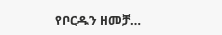የቦርዱን ዘመቻ…